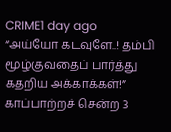CRIME1 day ago
“அய்யோ கடவுளே..! தம்பி மூழ்குவதைப் பார்த்து கதறிய அக்காக்கள்!” காப்பாற்றச் சென்ற 3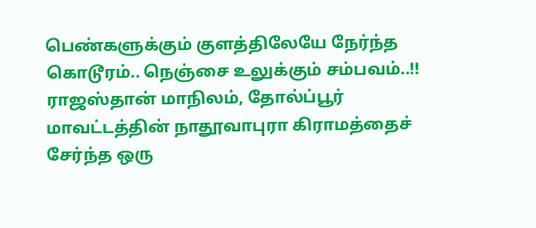பெண்களுக்கும் குளத்திலேயே நேர்ந்த கொடூரம்.. நெஞ்சை உலுக்கும் சம்பவம்..!!
ராஜஸ்தான் மாநிலம், தோல்ப்பூர் மாவட்டத்தின் நாதூவாபுரா கிராமத்தைச் சேர்ந்த ஒரு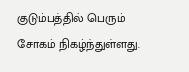குடும்பத்தில் பெரும் சோகம் நிகழ்ந்துள்ளது.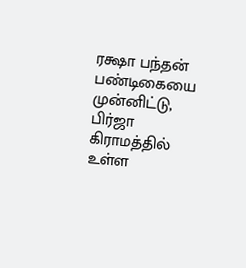ரக்ஷா பந்தன் பண்டிகையை முன்னிட்டு, பிர்ஜா கிராமத்தில் உள்ள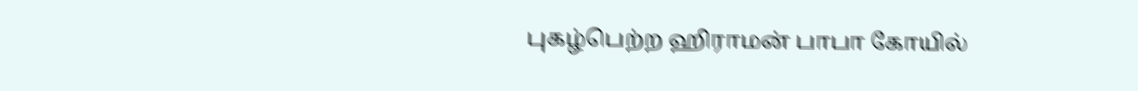புகழ்பெற்ற ஹிராமன் பாபா கோயில்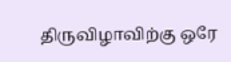திருவிழாவிற்கு ஒரே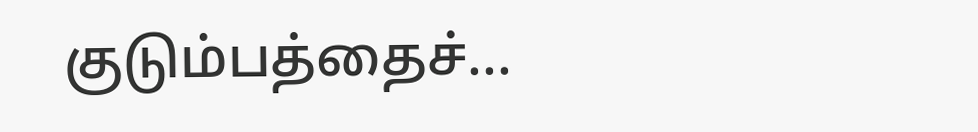குடும்பத்தைச்...